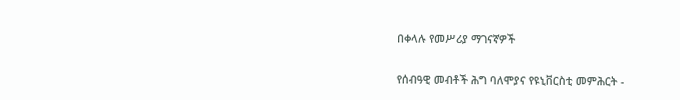በቀላሉ የመሥሪያ ማገናኛዎች

የሰብዓዊ መብቶች ሕግ ባለሞያና የዩኒቨርስቲ መምሕርት -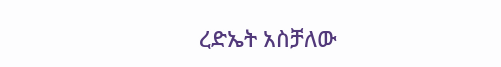ረድኤት አስቻለው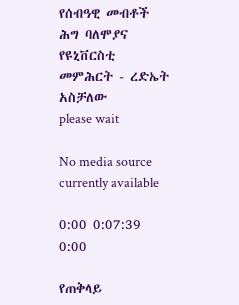የሰብዓዊ መብቶች ሕግ ባለሞያና የዩኒቨርስቲ መምሕርት - ረድኤት አስቻለው
please wait

No media source currently available

0:00 0:07:39 0:00

የጠቅላይ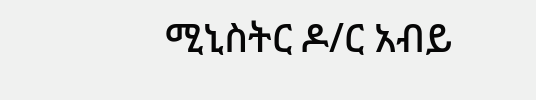ሚኒስትር ዶ/ር አብይ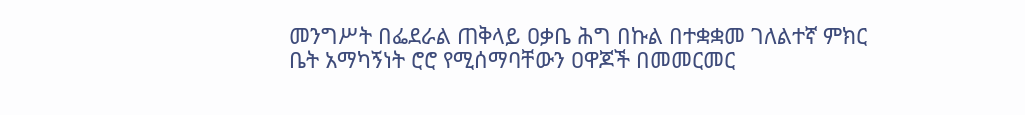መንግሥት በፌደራል ጠቅላይ ዐቃቤ ሕግ በኩል በተቋቋመ ገለልተኛ ምክር ቤት አማካኝነት ሮሮ የሚሰማባቸውን ዐዋጆች በመመርመር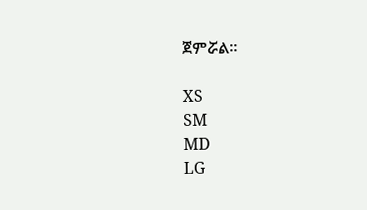ጀምሯል።

XS
SM
MD
LG